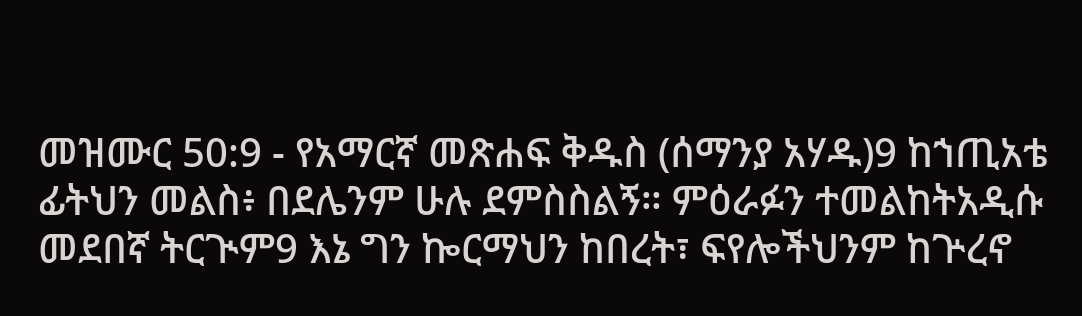መዝሙር 50:9 - የአማርኛ መጽሐፍ ቅዱስ (ሰማንያ አሃዱ)9 ከኀጢአቴ ፊትህን መልስ፥ በደሌንም ሁሉ ደምስስልኝ። ምዕራፉን ተመልከትአዲሱ መደበኛ ትርጒም9 እኔ ግን ኰርማህን ከበረት፣ ፍየሎችህንም ከጕረኖ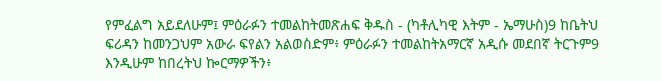የምፈልግ አይደለሁም፤ ምዕራፉን ተመልከትመጽሐፍ ቅዱስ - (ካቶሊካዊ እትም - ኤማሁስ)9 ከቤትህ ፍሪዳን ከመንጋህም አውራ ፍየልን አልወስድም፥ ምዕራፉን ተመልከትአማርኛ አዲሱ መደበኛ ትርጉም9 እንዲሁም ከበረትህ ኰርማዎችን፥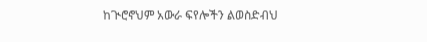ከጒሮኖህም አውራ ፍየሎችን ልወስድብህ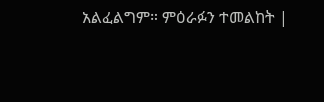አልፈልግም። ምዕራፉን ተመልከት |